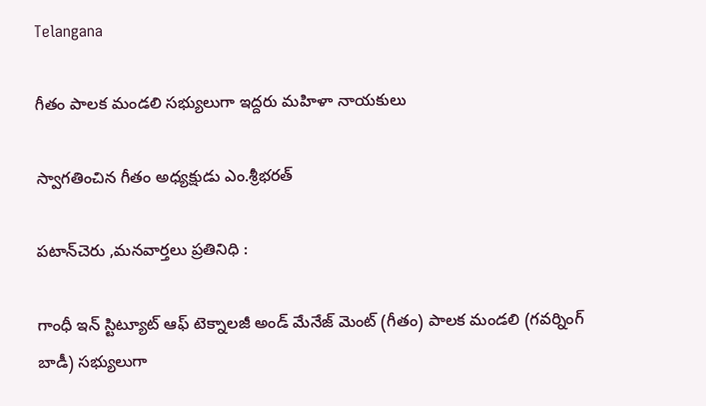Telangana

గీతం పాలక మండలి సభ్యులుగా ఇద్దరు మహిళా నాయకులు

స్వాగతించిన గీతం అధ్యక్షుడు ఎం.శ్రీభరత్

పటాన్‌చెరు ,మనవార్తలు ప్రతినిధి :

గాంధీ ఇన్ స్టిట్యూట్ ఆఫ్ టెక్నాలజీ అండ్ మేనేజ్ మెంట్ (గీతం) పాలక మండలి (గవర్నింగ్ బాడీ) సభ్యులుగా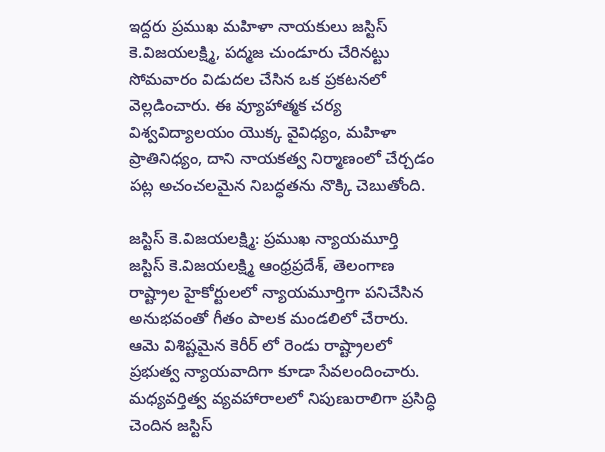ఇద్దరు ప్రముఖ మహిళా నాయకులు జస్టిస్ కె.విజయలక్ష్మి, పద్మజ చుండూరు చేరినట్టు సోమవారం విడుదల చేసిన ఒక ప్రకటనలో వెల్లడించారు. ఈ వ్యూహాత్మక చర్య విశ్వవిద్యాలయం యొక్క వైవిధ్యం, మహిళా ప్రాతినిధ్యం, దాని నాయకత్వ నిర్మాణంలో చేర్చడం పట్ల అచంచలమైన నిబద్ధతను నొక్కి చెబుతోంది.

జస్టిస్ కె.విజయలక్ష్మి: ప్రముఖ న్యాయమూర్తి
జస్టిస్ కె.విజయలక్ష్మి ఆంధ్రప్రదేశ్, తెలంగాణ రాష్ట్రాల హైకోర్టులలో న్యాయమూర్తిగా పనిచేసిన అనుభవంతో గీతం పాలక మండలిలో చేరారు. ఆమె విశిష్టమైన కెరీర్ లో రెండు రాష్ట్రాలలో ప్రభుత్వ న్యాయవాదిగా కూడా సేవలందించారు. మధ్యవర్తిత్వ వ్యవహారాలలో నిపుణురాలిగా ప్రసిద్ధి చెందిన జస్టిస్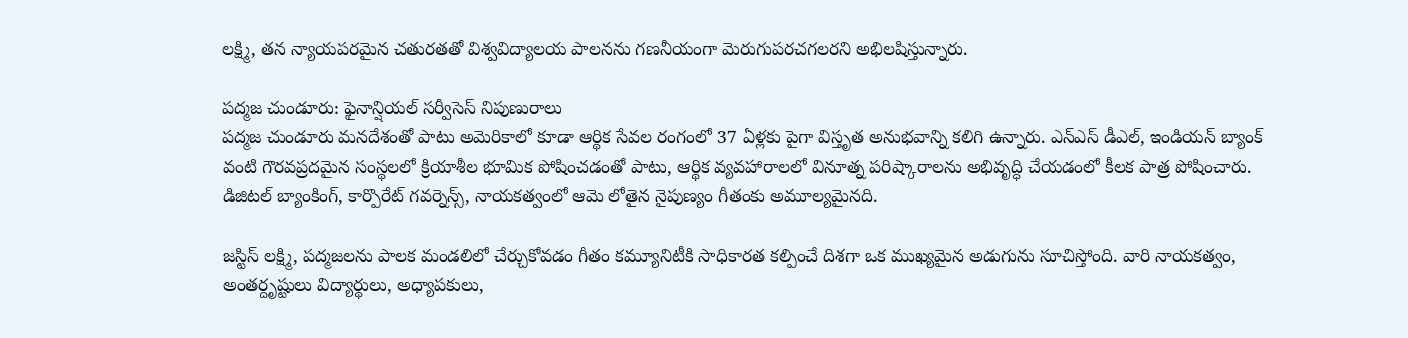లక్ష్మి, తన న్యాయపరమైన చతురతతో విశ్వవిద్యాలయ పాలనను గణనీయంగా మెరుగుపరచగలరని అభిలషిస్తున్నారు.

పద్మజ చుండూరు: ఫైనాన్షియల్ సర్వీసెస్ నిపుణురాలు
పద్మజ చుండూరు మనదేశంతో పాటు అమెరికాలో కూడా ఆర్థిక సేవల రంగంలో 37 ఏళ్లకు పైగా విస్తృత అనుభవాన్ని కలిగి ఉన్నారు. ఎన్ఎస్ డీఎల్, ఇండియన్ బ్యాంక్ వంటి గౌరవప్రదమైన సంస్థలలో క్రియాశీల భూమిక పోషించడంతో పాటు, ఆర్థిక వ్యవహారాలలో వినూత్న పరిష్కారాలను అభివృద్ధి చేయడంలో కీలక పాత్ర పోషించారు. డిజిటల్ బ్యాంకింగ్, కార్పొరేట్ గవర్నెన్స్, నాయకత్వంలో ఆమె లోతైన నైపుణ్యం గీతంకు అమూల్యమైనది.

జస్టిస్ లక్ష్మి, పద్మజలను పాలక మండలిలో చేర్చుకోవడం గీతం కమ్యూనిటీకి సాధికారత కల్పించే దిశగా ఒక ముఖ్యమైన అడుగును సూచిస్తోంది. వారి నాయకత్వం, అంతర్దృష్టులు విద్యార్థులు, అధ్యాపకులు,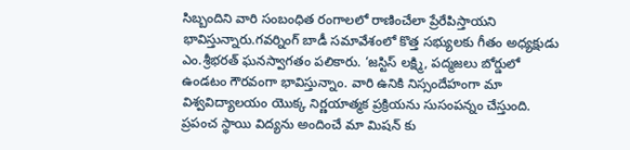సిబ్బందిని వారి సంబంధిత రంగాలలో రాణించేలా ప్రేరేపిస్తాయని భావిస్తున్నారు.గవర్నింగ్ బాడీ సమావేశంలో కొత్త సభ్యులకు గీతం అధ్యక్షుడు ఎం.శ్రీభరత్ ఘనస్వాగతం పలికారు. ‘జస్టిస్ లక్ష్మి, పద్మజలు బోర్డులో ఉండటం గౌరవంగా భావిస్తున్నాం. వారి ఉనికి నిస్సందేహంగా మా విశ్వవిద్యాలయం యొక్క నిర్ణయాత్మక ప్రక్రియను సుసంపన్నం చేస్తుంది. ప్రపంచ స్థాయి విద్యను అందించే మా మిషన్ కు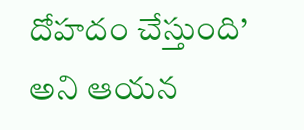దోహదం చేస్తుంది’ అని ఆయన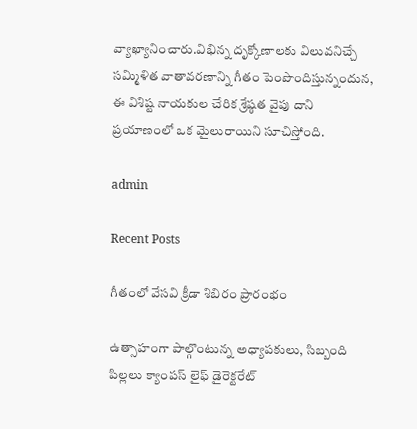వ్యాఖ్యానించారు.విభిన్న దృక్కోణాలకు విలువనిచ్చే సమ్మిళిత వాతావరణాన్ని గీతం పెంపొందిస్తున్నందున, ఈ విశిష్ట నాయకుల చేరిక శ్రేష్ఠత వైపు దాని ప్రయాణంలో ఒక మైలురాయిని సూచిస్తోంది.

admin

Recent Posts

గీతంలో వేసవి క్రీడా శిబిరం ప్రారంభం

ఉత్సాహంగా పాల్గొంటున్న అధ్యాపకులు, సిబ్బంది పిల్లలు క్యాంపస్ లైఫ్ డైరెక్టరేట్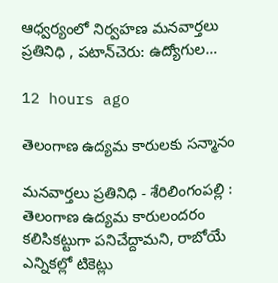ఆధ్వర్యంలో నిర్వహణ మనవార్తలు ప్రతినిధి , పటాన్‌చెరు: ఉద్యోగుల…

12 hours ago

తెలంగాణ ఉద్యమ కారులకు సన్మానం

మనవార్తలు ప్రతినిధి - శేరిలింగంపల్లి : తెలంగాణ ఉద్యమ కారులందరం కలిసికట్టుగా పనిచేద్దామని, రాబోయే ఎన్నికల్లో టికెట్లు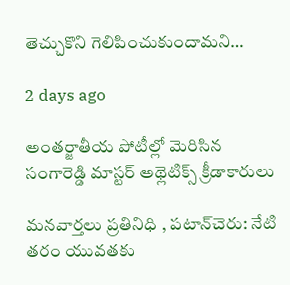తెచ్చుకొని గెలిపించుకుందామని…

2 days ago

అంతర్జాతీయ పోటీల్లో మెరిసిన సంగారెడ్డి మాస్టర్ అథ్లెటిక్స్ క్రీడాకారులు

మనవార్తలు ప్రతినిధి , పటాన్‌చెరు: నేటి తరం యువతకు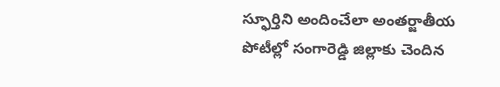స్ఫూర్తిని అందించేలా అంతర్జాతీయ పోటీల్లో సంగారెడ్డి జిల్లాకు చెందిన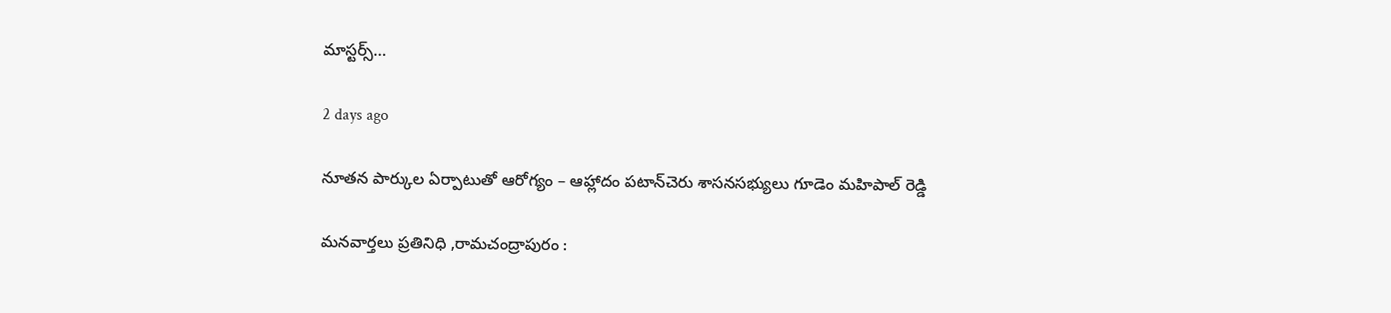మాస్టర్స్…

2 days ago

నూతన పార్కుల ఏర్పాటుతో ఆరోగ్యం – ఆహ్లాదం పటాన్‌చెరు శాసనసభ్యులు గూడెం మహిపాల్ రెడ్డి

మనవార్తలు ప్రతినిధి ,రామచంద్రాపురం :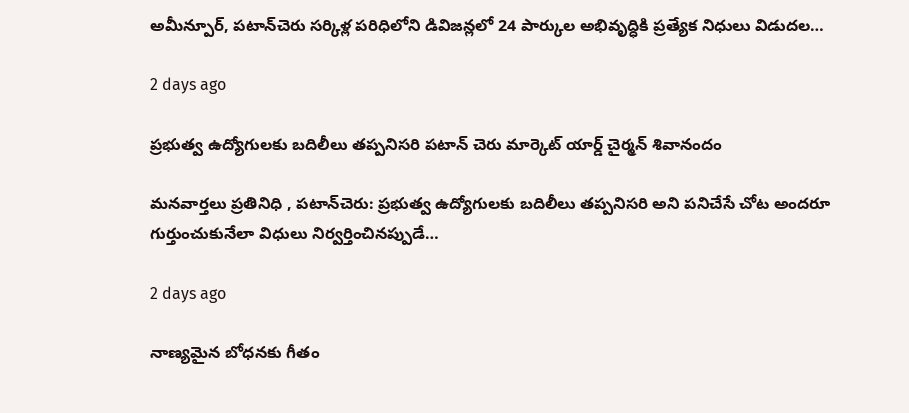అమీన్పూర్, పటాన్‌చెరు సర్కిళ్ల పరిధిలోని డివిజన్లలో 24 పార్కుల అభివృద్ధికి ప్రత్యేక నిధులు విడుదల…

2 days ago

ప్రభుత్వ ఉద్యోగులకు బదిలీలు తప్పనిసరి పటాన్ చెరు మార్కెట్ యార్డ్ చైర్మన్ శివానందం

మనవార్తలు ప్రతినిధి , పటాన్‌చెరు: ప్రభుత్వ ఉద్యోగులకు బదిలీలు తప్పనిసరి అని పనిచేసే చోట అందరూ గుర్తుంచుకునేలా విధులు నిర్వర్తించినప్పుడే…

2 days ago

నాణ్యమైన బోధనకు గీతం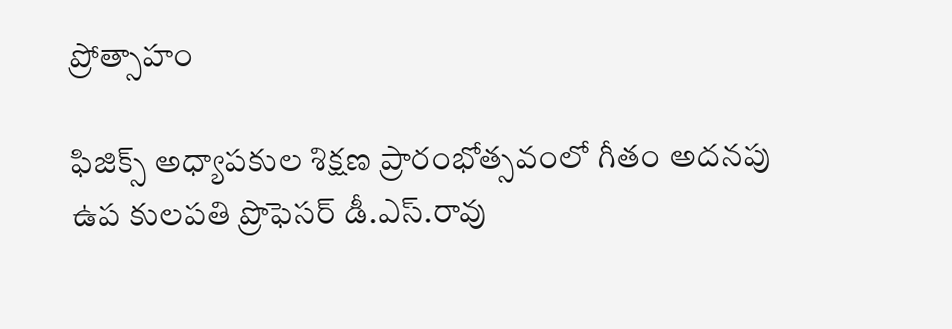ప్రోత్సాహం

ఫిజిక్స్ అధ్యాపకుల శిక్షణ ప్రారంభోత్సవంలో గీతం అదనపు ఉప కులపతి ప్రొఫెసర్ డీ.ఎస్.రావు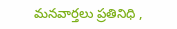మనవార్తలు ప్రతినిధి ,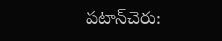పటాన్‌చెరు: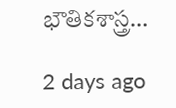భౌతికశాస్త్ర…

2 days ago